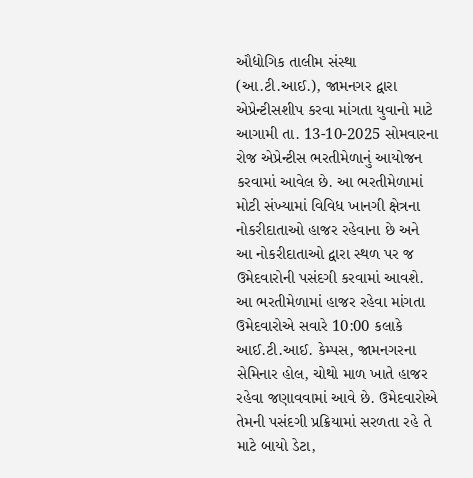ઔદ્યોગિક તાલીમ સંસ્થા (આ.ટી.આઈ.), જામનગર દ્વારા એપ્રેન્ટીસશીપ કરવા માંગતા યુવાનો માટે આગામી તા. 13-10-2025 સોમવારના રોજ એપ્રેન્ટીસ ભરતીમેળાનું આયોજન કરવામાં આવેલ છે. આ ભરતીમેળામાં મોટી સંખ્યામાં વિવિધ ખાનગી ક્ષેત્રના નોકરીદાતાઓ હાજર રહેવાના છે અને આ નોકરીદાતાઓ દ્વારા સ્થળ પર જ ઉમેદવારોની પસંદગી કરવામાં આવશે.
આ ભરતીમેળામાં હાજર રહેવા માંગતા ઉમેદવારોએ સવારે 10:00 કલાકે આઈ.ટી.આઈ. કેમ્પસ, જામનગરના સેમિનાર હોલ, ચોથો માળ ખાતે હાજર રહેવા જણાવવામાં આવે છે. ઉમેદવારોએ તેમની પસંદગી પ્રક્રિયામાં સરળતા રહે તે માટે બાયો ડેટા,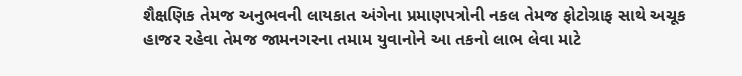શૈક્ષણિક તેમજ અનુભવની લાયકાત અંગેના પ્રમાણપત્રોની નકલ તેમજ ફોટોગ્રાફ સાથે અચૂક હાજર રહેવા તેમજ જામનગરના તમામ યુવાનોને આ તકનો લાભ લેવા માટે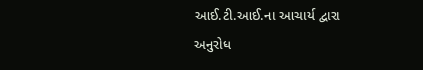આઈ.ટી.આઈ.ના આચાર્ય દ્વારા અનુરોધ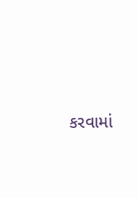કરવામાં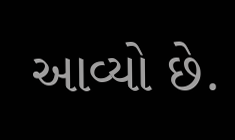આવ્યો છે.